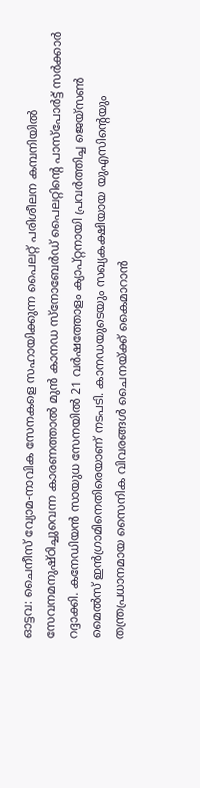ഓട്ടവ: ചൈനീസ് വ്യോമ-നാവിക സേനകളെ സഹായിക്കുന്ന പൈലറ്റ് പരിശീലന കമ്പനിയിൽ സേവനമനുഷ്ഠിച്ചുവെന്ന കാരണത്താൽ മുൻ കാനഡ സ്നോബേർഡ് പൈലറ്റിന്റെ പാസ്പോർട്ട് സർക്കാർ റദ്ദാക്കി. കനേഡിയൻ സായുധ സേനയിൽ 21 വർഷത്തോളം ക്യാപ്റ്റനായി പ്രവർത്തിച്ച ജെയ്സൺ മൈൽസ് ഇൻഗ്രാമിനെതിരെയാണ് നടപടി. കാനഡയുടെയും സഖ്യകക്ഷിയായ യുഎസിന്റെയും തന്ത്രപ്രധാനമായ സൈനിക വിവരങ്ങൾ ചൈനയ്ക്ക് കൈമാറാൻ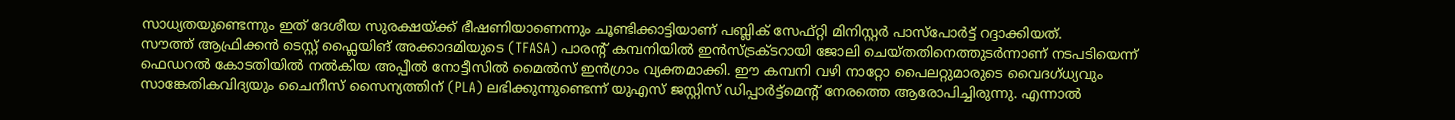സാധ്യതയുണ്ടെന്നും ഇത് ദേശീയ സുരക്ഷയ്ക്ക് ഭീഷണിയാണെന്നും ചൂണ്ടിക്കാട്ടിയാണ് പബ്ലിക് സേഫ്റ്റി മിനിസ്റ്റർ പാസ്പോർട്ട് റദ്ദാക്കിയത്.
സൗത്ത് ആഫ്രിക്കൻ ടെസ്റ്റ് ഫ്ലൈയിങ് അക്കാദമിയുടെ (TFASA) പാരന്റ് കമ്പനിയിൽ ഇൻസ്ട്രക്ടറായി ജോലി ചെയ്തതിനെത്തുടർന്നാണ് നടപടിയെന്ന് ഫെഡറൽ കോടതിയിൽ നൽകിയ അപ്പീൽ നോട്ടീസിൽ മൈൽസ് ഇൻഗ്രാം വ്യക്തമാക്കി. ഈ കമ്പനി വഴി നാറ്റോ പൈലറ്റുമാരുടെ വൈദഗ്ധ്യവും സാങ്കേതികവിദ്യയും ചൈനീസ് സൈന്യത്തിന് (PLA) ലഭിക്കുന്നുണ്ടെന്ന് യുഎസ് ജസ്റ്റിസ് ഡിപ്പാർട്ട്മെന്റ് നേരത്തെ ആരോപിച്ചിരുന്നു. എന്നാൽ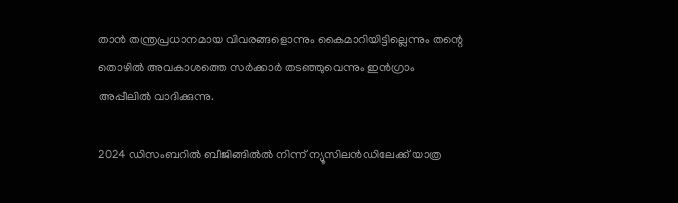താൻ തന്ത്രപ്രധാനമായ വിവരങ്ങളൊന്നും കൈമാറിയിട്ടില്ലെന്നും തന്റെ തൊഴിൽ അവകാശത്തെ സർക്കാർ തടഞ്ഞുവെന്നും ഇൻഗ്രാം അപ്പീലിൽ വാദിക്കുന്നു.

2024 ഡിസംബറിൽ ബീജിങ്ങിൽൽ നിന്ന് ന്യൂസിലൻഡിലേക്ക് യാത്ര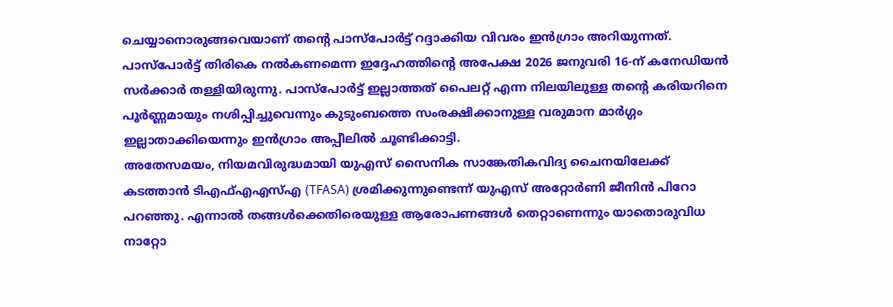ചെയ്യാനൊരുങ്ങവെയാണ് തന്റെ പാസ്പോർട്ട് റദ്ദാക്കിയ വിവരം ഇൻഗ്രാം അറിയുന്നത്. പാസ്പോർട്ട് തിരികെ നൽകണമെന്ന ഇദ്ദേഹത്തിന്റെ അപേക്ഷ 2026 ജനുവരി 16-ന് കനേഡിയൻ സർക്കാർ തള്ളിയിരുന്നു. പാസ്പോർട്ട് ഇല്ലാത്തത് പൈലറ്റ് എന്ന നിലയിലുള്ള തന്റെ കരിയറിനെ പൂർണ്ണമായും നശിപ്പിച്ചുവെന്നും കുടുംബത്തെ സംരക്ഷിക്കാനുള്ള വരുമാന മാർഗ്ഗം ഇല്ലാതാക്കിയെന്നും ഇൻഗ്രാം അപ്പീലിൽ ചൂണ്ടിക്കാട്ടി.
അതേസമയം, നിയമവിരുദ്ധമായി യുഎസ് സൈനിക സാങ്കേതികവിദ്യ ചൈനയിലേക്ക് കടത്താൻ ടിഎഫ്എഎസ്എ (TFASA) ശ്രമിക്കുന്നുണ്ടെന്ന് യുഎസ് അറ്റോർണി ജീനിൻ പിറോ പറഞ്ഞു. എന്നാൽ തങ്ങൾക്കെതിരെയുള്ള ആരോപണങ്ങൾ തെറ്റാണെന്നും യാതൊരുവിധ നാറ്റോ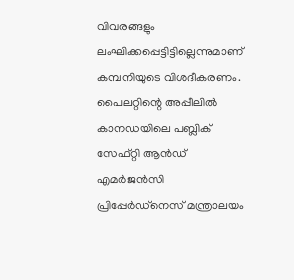വിവരങ്ങളും ലംഘിക്കപ്പെട്ടിട്ടില്ലെന്നുമാണ് കമ്പനിയുടെ വിശദീകരണം. പൈലറ്റിന്റെ അപ്പീലിൽ കാനഡയിലെ പബ്ലിക് സേഫ്റ്റി ആൻഡ് എമർജൻസി പ്രിപ്പേർഡ്നെസ് മന്ത്രാലയം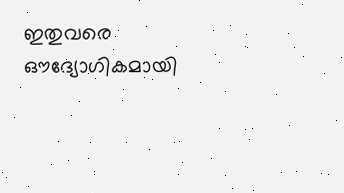ഇതുവരെ ഔദ്യോഗികമായി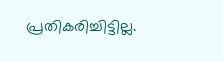പ്രതികരിച്ചിട്ടില്ല.